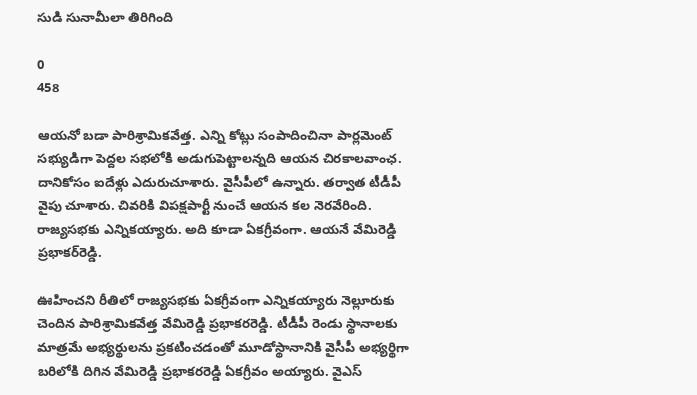సుడి సునామీలా తిరిగింది

0
458

ఆయ‌నో బ‌డా పారిశ్రామిక‌వేత్త‌. ఎన్ని కోట్లు సంపాదించినా పార్ల‌మెంట్ స‌భ్యుడిగా పెద్ద‌ల స‌భ‌లోకి అడుగుపెట్టాల‌న్న‌ది ఆయ‌న చిర‌కాల‌వాంఛ‌. దానికోసం ఐదేళ్లు ఎదురుచూశారు. వైసీపీలో ఉన్నారు. త‌ర్వాత టీడీపీ వైపు చూశారు. చివ‌రికి విప‌క్ష‌పార్టీ నుంచే ఆయ‌న క‌ల నెర‌వేరింది. రాజ్య‌స‌భ‌కు ఎన్నిక‌య్యారు. అది కూడా ఏక‌గ్రీవంగా. ఆయ‌నే వేమిరెడ్డి ప్ర‌భాక‌ర్‌రెడ్డి.

ఊహించని రీతిలో రాజ్యసభకు ఏకగ్రీవంగా ఎన్నిక‌య్యారు నెల్లూరుకు చెందిన పారిశ్రామిక‌వేత్త వేమిరెడ్డి ప్రభాకరరెడ్డి. టీడీపీ రెండు స్థానాలకు మాత్రమే అభ్యర్థులను ప్రకటించడంతో మూడోస్థానానికి వైసీపీ అభ్యర్థిగా బరిలోకి దిగిన వేమిరెడ్డి ప్రభాకరరెడ్డి ఏకగ్రీవం అయ్యారు. వైఎస్‌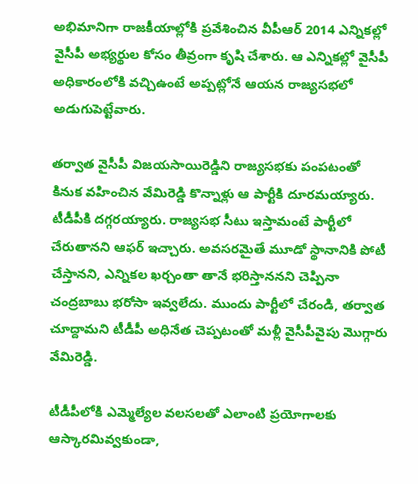అభిమానిగా రాజకీయాల్లోకి ప్రవేశించిన వీపీఆర్‌ 2014 ఎన్నికల్లో వైసీపీ అభ్యర్థుల కోసం తీవ్రంగా కృషి చేశారు. ఆ ఎన్నిక‌ల్లో వైసీపీ అధికారంలోకి వచ్చిఉంటే అప్పట్లోనే ఆయ‌న‌ రాజ్య‌స‌భ‌లో అడుగుపెట్టేవారు.

త‌ర్వాత వైసీపీ విజ‌య‌సాయిరెడ్డిని రాజ్య‌స‌భ‌కు పంప‌టంతో కినుక వ‌హించిన వేమిరెడ్డి కొన్నాళ్లు ఆ పార్టీకి దూర‌మ‌య్యారు. టీడీపీకి ద‌గ్గ‌ర‌య్యారు. రాజ్యసభ సీటు ఇస్తామంటే పార్టీలో చేరుతానని ఆఫ‌ర్ ఇచ్చారు. అవసర‌మైతే మూడో స్థానానికి పోటీ చేస్తానని, ఎన్నికల ఖ‌ర్చంతా తానే భ‌రిస్తాన‌న‌ని చెప్పినా చంద్ర‌బాబు భ‌రోసా ఇవ్వ‌లేదు. ముందు పార్టీలో చేరండి, త‌ర్వాత చూద్దామ‌ని టీడీపీ అధినేత చెప్ప‌టంతో మ‌ళ్లీ వైసీపీవైపు మొగ్గారు వేమిరెడ్డి.

టీడీపీలోకి ఎమ్మెల్యేల వ‌ల‌స‌ల‌తో ఎలాంటి ప్ర‌యోగాల‌కు ఆస్కార‌మివ్వ‌కుండా,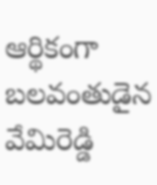ఆర్థికంగా బ‌ల‌వంతుడైన వేమిరెడ్డి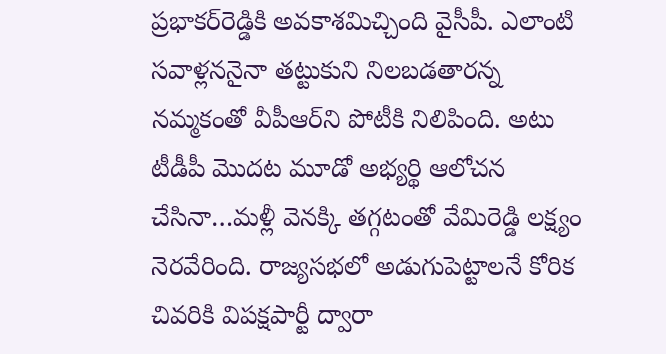ప్ర‌భాక‌ర్‌రెడ్డికి అవకాశ‌మిచ్చింది వైసీపీ. ఎలాంటి స‌వాళ్ల‌న‌నైనా త‌ట్టుకుని నిల‌బ‌డ‌తార‌న్న న‌మ్మ‌కంతో వీపీఆర్‌ని పోటీకి నిలిపింది. అటు టీడీపీ మొద‌ట మూడో అభ్య‌ర్థి ఆలోచ‌న చేసినా…మ‌ళ్లీ వెన‌క్కి త‌గ్గ‌టంతో వేమిరెడ్డి ల‌క్ష్యం నెర‌వేరింది. రాజ్య‌స‌భ‌లో అడుగుపెట్టాల‌నే కోరిక చివ‌రికి విప‌క్ష‌పార్టీ ద్వారా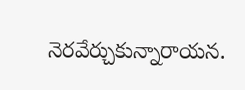నెర‌వేర్చుకున్నారాయ‌న‌.